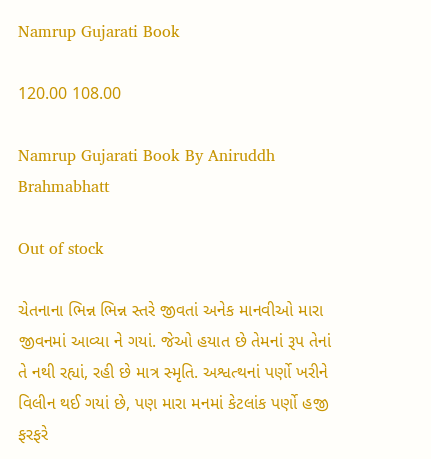Namrup Gujarati Book

120.00 108.00

Namrup Gujarati Book By Aniruddh Brahmabhatt

Out of stock

ચેતનાના ભિન્ન ભિન્ન સ્તરે જીવતાં અનેક માનવીઓ મારા જીવનમાં આવ્યા ને ગયાં. જેઓ હયાત છે તેમનાં રૂપ તેનાં તે નથી રહ્યાં, રહી છે માત્ર સ્મૃતિ. અશ્વત્થનાં પર્ણો ખરીને વિલીન થઈ ગયાં છે, પણ મારા મનમાં કેટલાંક પર્ણો હજી ફરફરે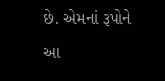છે. એમનાં રૂપોને આ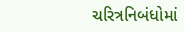ચરિત્રનિબંધોમાં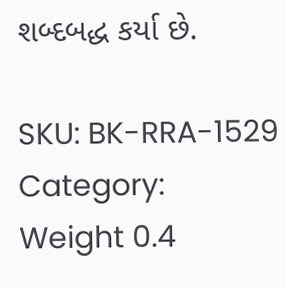શબ્દબદ્ધ કર્યા છે.

SKU: BK-RRA-1529
Category:
Weight 0.4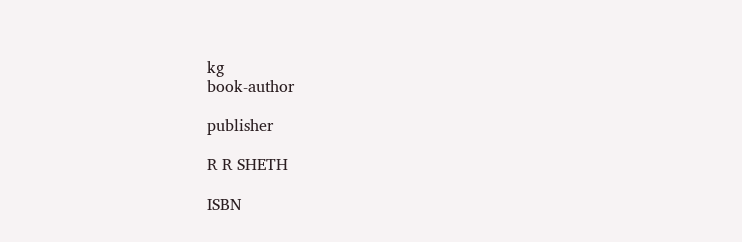kg
book-author

publisher

R R SHETH

ISBN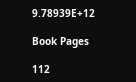9.78939E+12

Book Pages

112